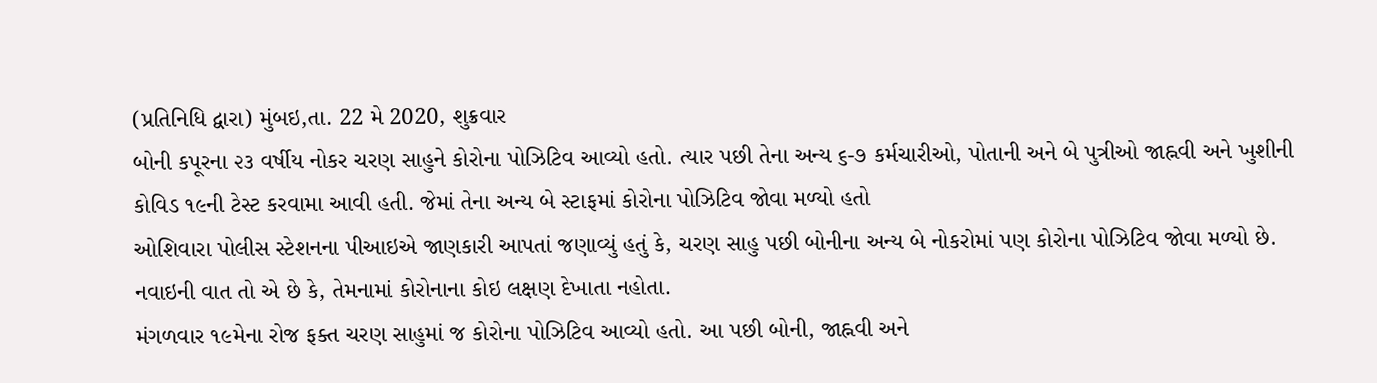(પ્રતિનિધિ દ્વારા) મુંબઇ,તા. 22 મે 2020, શુક્રવાર
બોની કપૂરના ૨૩ વર્ષીય નોકર ચરણ સાહુને કોરોના પોઝિટિવ આવ્યો હતો. ત્યાર પછી તેના અન્ય ૬-૭ કર્મચારીઓ, પોતાની અને બે પુત્રીઓ જાહ્નવી અને ખુશીની કોવિડ ૧૯ની ટેસ્ટ કરવામા આવી હતી. જેમાં તેના અન્ય બે સ્ટાફમાં કોરોના પોઝિટિવ જોવા મળ્યો હતો
ઓશિવારા પોલીસ સ્ટેશનના પીઆઇએ જાણકારી આપતાં જણાવ્યું હતું કે, ચરણ સાહુ પછી બોનીના અન્ય બે નોકરોમાં પણ કોરોના પોઝિટિવ જોવા મળ્યો છે. નવાઇની વાત તો એ છે કે, તેમનામાં કોરોનાના કોઇ લક્ષણ દેખાતા નહોતા.
મંગળવાર ૧૯મેના રોજ ફક્ત ચરણ સાહુમાં જ કોરોના પોઝિટિવ આવ્યો હતો. આ પછી બોની, જાહ્નવી અને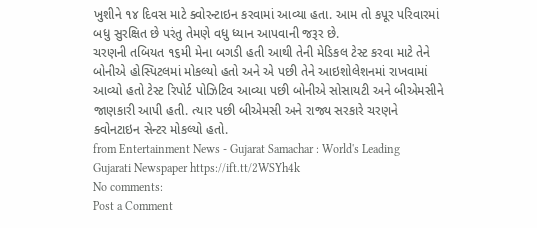ખુશીને ૧૪ દિવસ માટે ક્વોરન્ટાઇન કરવામાં આવ્યા હતા. આમ તો કપૂર પરિવારમાં બધુ સુરક્ષિત છે પરંતુ તેમણે વધુ ધ્યાન આપવાની જરૂર છે.
ચરણની તબિયત ૧૬મી મેના બગડી હતી આથી તેની મેડિકલ ટેસ્ટ કરવા માટે તેને બોનીએ હોસ્પિટલમાં મોકલ્યો હતો અને એ પછી તેને આઇશોલેશનમાં રાખવામાં આવ્યો હતો ટેસ્ટ રિપોર્ટ પોઝિટિવ આવ્યા પછી બોનીએ સોસાયટી અને બીએમસીને જાણકારી આપી હતી. ત્યાર પછી બીએમસી અને રાજ્ય સરકારે ચરણને ક્વોનટાઇન સેન્ટર મોકલ્યો હતો.
from Entertainment News - Gujarat Samachar : World's Leading Gujarati Newspaper https://ift.tt/2WSYh4k
No comments:
Post a Comment